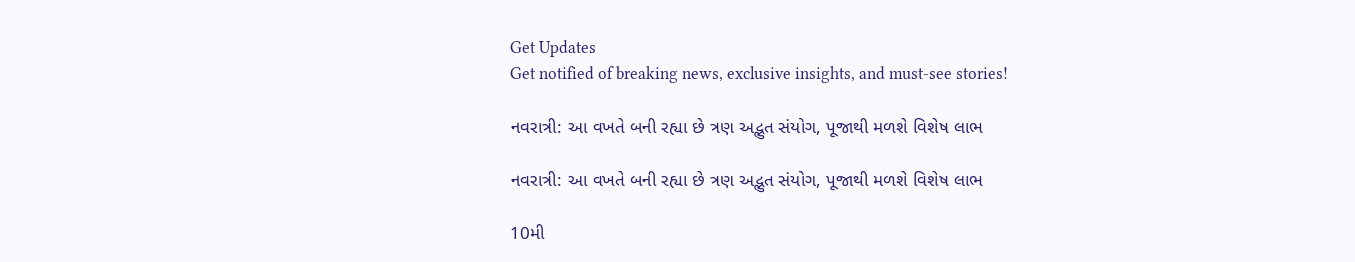Get Updates
Get notified of breaking news, exclusive insights, and must-see stories!

નવરાત્રી: આ વખતે બની રહ્યા છે ત્રણ અદ્ભુત સંયોગ, પૂજાથી મળશે વિશેષ લાભ

નવરાત્રી: આ વખતે બની રહ્યા છે ત્રણ અદ્ભુત સંયોગ, પૂજાથી મળશે વિશેષ લાભ

10મી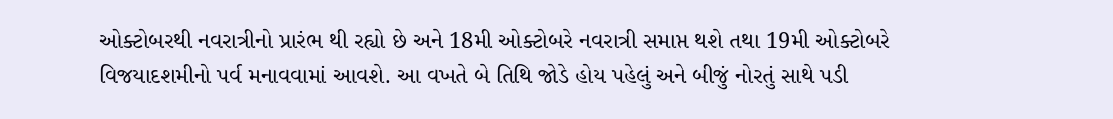ઓક્ટોબરથી નવરાત્રીનો પ્રારંભ થી રહ્યો છે અને 18મી ઓક્ટોબરે નવરાત્રી સમાપ્ત થશે તથા 19મી ઓક્ટોબરે વિજયાદશમીનો પર્વ મનાવવામાં આવશે. આ વખતે બે તિથિ જોડે હોય પહેલું અને બીજું નોરતું સાથે પડી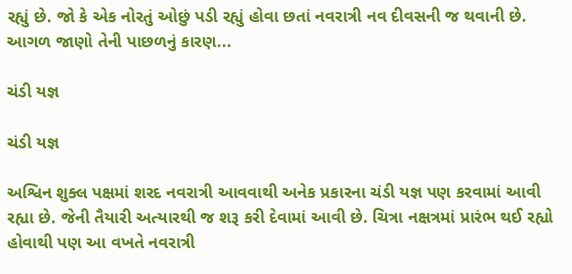રહ્યું છે. જો કે એક નોરતું ઓછું પડી રહ્યું હોવા છતાં નવરાત્રી નવ દીવસની જ થવાની છે. આગળ જાણો તેની પાછળનું કારણ...

ચંડી યજ્ઞ

ચંડી યજ્ઞ

અશ્વિન શુક્લ પક્ષમાં શરદ નવરાત્રી આવવાથી અનેક પ્રકારના ચંડી યજ્ઞ પણ કરવામાં આવી રહ્યા છે. જેની તૈયારી અત્યારથી જ શરૂ કરી દેવામાં આવી છે. ચિત્રા નક્ષત્રમાં પ્રારંભ થઈ રહ્યો હોવાથી પણ આ વખતે નવરાત્રી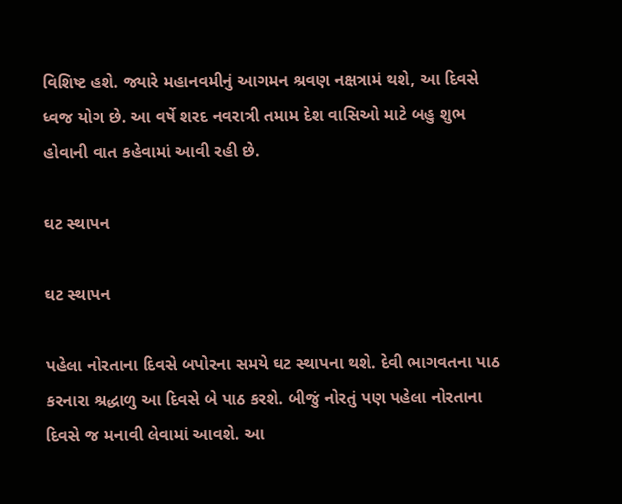વિશિષ્ટ હશે. જ્યારે મહાનવમીનું આગમન શ્રવણ નક્ષત્રામં થશે, આ દિવસે ધ્વજ યોગ છે. આ વર્ષે શરદ નવરાત્રી તમામ દેશ વાસિઓ માટે બહુ શુભ હોવાની વાત કહેવામાં આવી રહી છે.

ઘટ સ્થાપન

ઘટ સ્થાપન

પહેલા નોરતાના દિવસે બપોરના સમયે ઘટ સ્થાપના થશે. દેવી ભાગવતના પાઠ કરનારા શ્રદ્ધાળુ આ દિવસે બે પાઠ કરશે. બીજું નોરતું પણ પહેલા નોરતાના દિવસે જ મનાવી લેવામાં આવશે. આ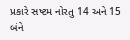પ્રકારે સષ્ટમ નોરતુ 14 અને 15 બંને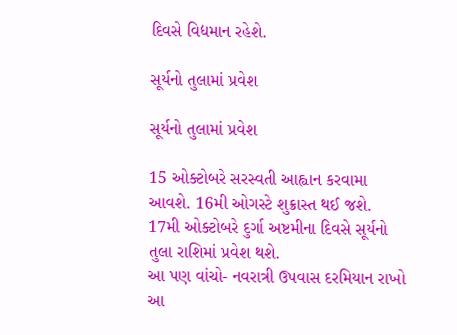દિવસે વિદ્યમાન રહેશે.

સૂર્યનો તુલામાં પ્રવેશ

સૂર્યનો તુલામાં પ્રવેશ

15 ઓક્ટોબરે સરસ્વતી આહ્વાન કરવામા આવશે. 16મી ઓગસ્ટે શુક્રાસ્ત થઈ જશે. 17મી ઓક્ટોબરે દુર્ગા અષ્ટમીના દિવસે સૂર્યનો તુલા રાશિમાં પ્રવેશ થશે.
આ પણ વાંચો- નવરાત્રી ઉપવાસ દરમિયાન રાખો આ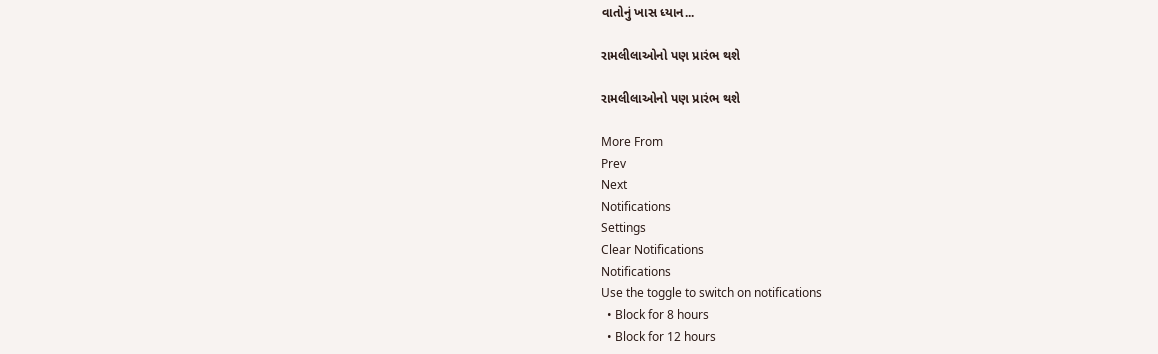વાતોનું ખાસ ધ્યાન...

રામલીલાઓનો પણ પ્રારંભ થશે

રામલીલાઓનો પણ પ્રારંભ થશે

More From
Prev
Next
Notifications
Settings
Clear Notifications
Notifications
Use the toggle to switch on notifications
  • Block for 8 hours
  • Block for 12 hours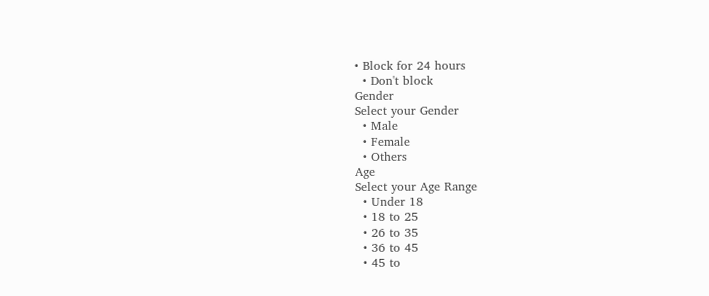• Block for 24 hours
  • Don't block
Gender
Select your Gender
  • Male
  • Female
  • Others
Age
Select your Age Range
  • Under 18
  • 18 to 25
  • 26 to 35
  • 36 to 45
  • 45 to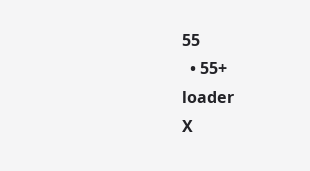55
  • 55+
loader
X